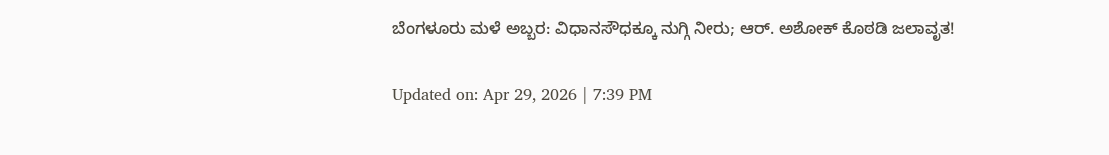ಬೆಂಗಳೂರು ಮಳೆ ಅಬ್ಬರ: ವಿಧಾನಸೌಧಕ್ಕೂ ನುಗ್ಗಿ ನೀರು; ಆರ್. ಅಶೋಕ್ ಕೊಠಡಿ ಜಲಾವೃತ!

Updated on: Apr 29, 2026 | 7:39 PM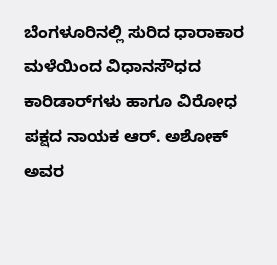ಬೆಂಗಳೂರಿನಲ್ಲಿ ಸುರಿದ ಧಾರಾಕಾರ ಮಳೆಯಿಂದ ವಿಧಾನಸೌಧದ ಕಾರಿಡಾರ್‌ಗಳು ಹಾಗೂ ವಿರೋಧ ಪಕ್ಷದ ನಾಯಕ ಆರ್. ಅಶೋಕ್ ಅವರ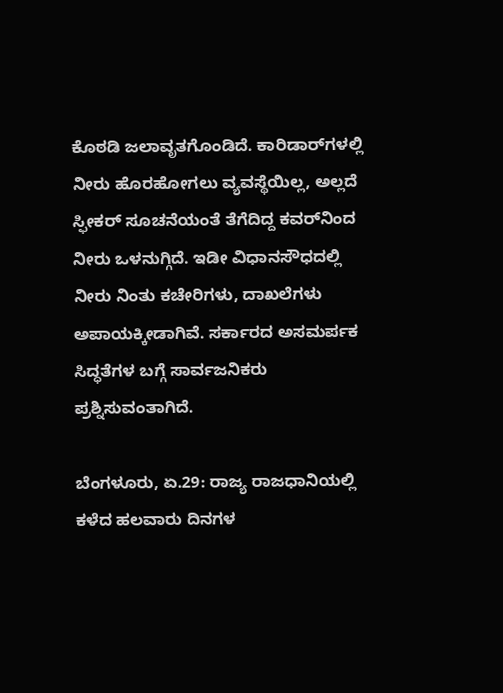ಕೊಠಡಿ ಜಲಾವೃತಗೊಂಡಿದೆ. ಕಾರಿಡಾರ್‌ಗಳಲ್ಲಿ ನೀರು ಹೊರಹೋಗಲು ವ್ಯವಸ್ಥೆಯಿಲ್ಲ, ಅಲ್ಲದೆ ಸ್ಫೀಕರ್ ಸೂಚನೆಯಂತೆ ತೆಗೆದಿದ್ದ ಕವರ್‌ನಿಂದ ನೀರು ಒಳನುಗ್ಗಿದೆ. ಇಡೀ ವಿಧಾನಸೌಧದಲ್ಲಿ ನೀರು ನಿಂತು ಕಚೇರಿಗಳು, ದಾಖಲೆಗಳು ಅಪಾಯಕ್ಕೀಡಾಗಿವೆ. ಸರ್ಕಾರದ ಅಸಮರ್ಪಕ ಸಿದ್ಧತೆಗಳ ಬಗ್ಗೆ ಸಾರ್ವಜನಿಕರು ಪ್ರಶ್ನಿಸುವಂತಾಗಿದೆ.

ಬೆಂಗಳೂರು, ಏ.29: ರಾಜ್ಯ ರಾಜಧಾನಿಯಲ್ಲಿ ಕಳೆದ ಹಲವಾರು ದಿನಗಳ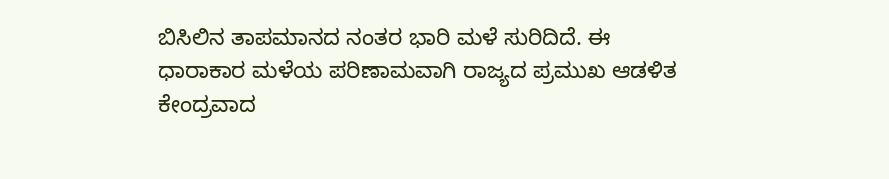ಬಿಸಿಲಿನ ತಾಪಮಾನದ ನಂತರ ಭಾರಿ ಮಳೆ ಸುರಿದಿದೆ. ಈ ಧಾರಾಕಾರ ಮಳೆಯ ಪರಿಣಾಮವಾಗಿ ರಾಜ್ಯದ ಪ್ರಮುಖ ಆಡಳಿತ ಕೇಂದ್ರವಾದ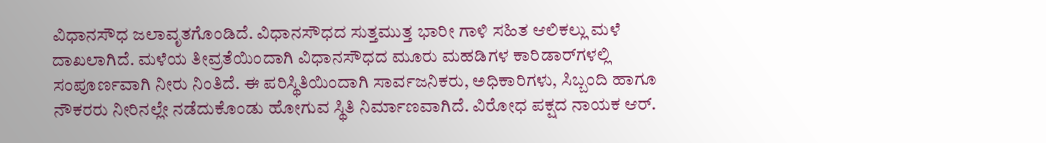ವಿಧಾನಸೌಧ ಜಲಾವೃತಗೊಂಡಿದೆ. ವಿಧಾನಸೌಧದ ಸುತ್ತಮುತ್ತ ಭಾರೀ ಗಾಳಿ ಸಹಿತ ಆಲಿಕಲ್ಲು ಮಳೆ ದಾಖಲಾಗಿದೆ. ಮಳೆಯ ತೀವ್ರತೆಯಿಂದಾಗಿ ವಿಧಾನಸೌಧದ ಮೂರು ಮಹಡಿಗಳ ಕಾರಿಡಾರ್‌ಗಳಲ್ಲಿ ಸಂಪೂರ್ಣವಾಗಿ ನೀರು ನಿಂತಿದೆ. ಈ ಪರಿಸ್ಥಿತಿಯಿಂದಾಗಿ ಸಾರ್ವಜನಿಕರು, ಅಧಿಕಾರಿಗಳು, ಸಿಬ್ಬಂದಿ ಹಾಗೂ ನೌಕರರು ನೀರಿನಲ್ಲೇ ನಡೆದುಕೊಂಡು ಹೋಗುವ ಸ್ಥಿತಿ ನಿರ್ಮಾಣವಾಗಿದೆ. ವಿರೋಧ ಪಕ್ಷದ ನಾಯಕ ಆರ್.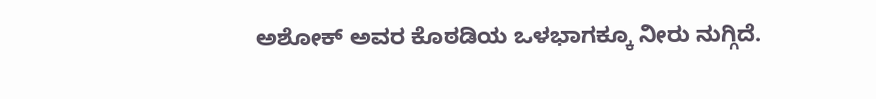ಅಶೋಕ್ ಅವರ ಕೊಠಡಿಯ ಒಳಭಾಗಕ್ಕೂ ನೀರು ನುಗ್ಗಿದೆ.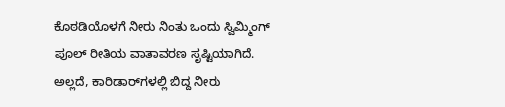ಕೊಠಡಿಯೊಳಗೆ ನೀರು ನಿಂತು ಒಂದು ಸ್ವಿಮ್ಮಿಂಗ್ ಪೂಲ್ ರೀತಿಯ ವಾತಾವರಣ ಸೃಷ್ಟಿಯಾಗಿದೆ. ಅಲ್ಲದೆ, ಕಾರಿಡಾರ್‌ಗಳಲ್ಲಿ ಬಿದ್ದ ನೀರು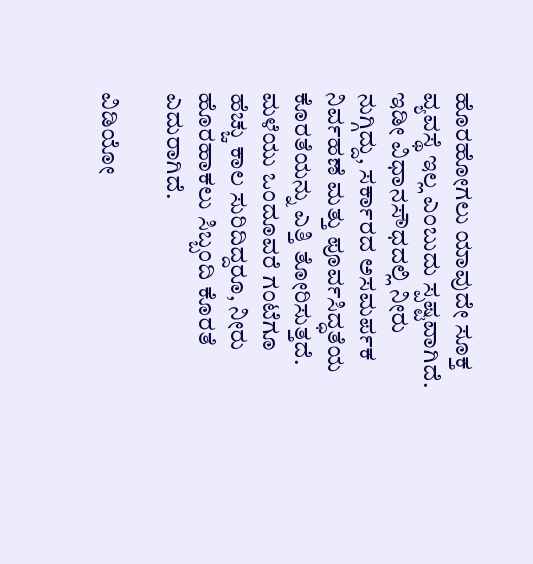ಹೊರಹೋಗಲು ಯಾವುದೇ ಸೂಕ್ತ ವ್ಯವಸ್ಥೆ ಇಲ್ಲ ಎಂಬುದು ಸ್ಪಷ್ಟವಾಗಿದೆ. ಇಡೀ ವಿಧಾನಸೌಧದಲ್ಲಿ ನೀರು ನುಗ್ಗಿದ್ದು, ಸರ್ಕಾರದ ಅಸಮರ್ಪಕ ನಿರ್ವಹಣೆ ಮತ್ತು ಪೂರ್ವಸಿದ್ಧತೆಯ ಕೊರತೆಯನ್ನು ಎತ್ತಿ ತೋರಿಸುತ್ತದೆ. ಮಳೆಯು ಒಂದೂವರೆ ಗಂಟೆಗೂ ಹೆಚ್ಚು ಕಾಲ ಸುರಿದಿದ್ದರೂ, ನೀರು ಹೊರಹಾಕಲು ಸಿಬ್ಬಂದಿ ಕೊರತೆ ಎದುರಾಗಿದೆ.

ವಿಡಿಯೋ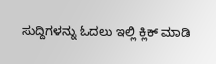ಸುದ್ದಿಗಳನ್ನು ಓದಲು ಇಲ್ಲಿ ಕ್ಲಿಕ್ ಮಾಡಿ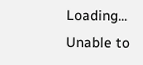Loading...
Unable to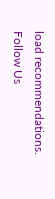load recommendations.
Follow Us